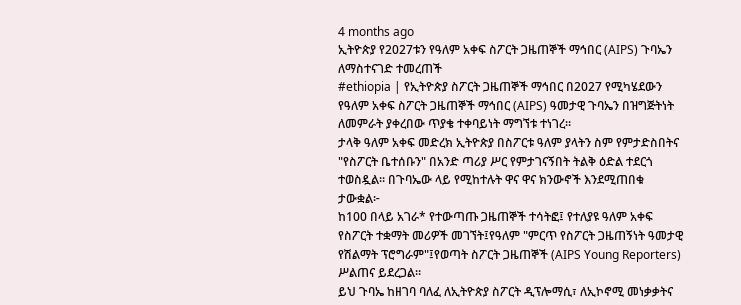4 months ago
ኢትዮጵያ የ2027ቱን የዓለም አቀፍ ስፖርት ጋዜጠኞች ማኅበር (AIPS) ጉባኤን ለማስተናገድ ተመረጠች
#ethiopia | የኢትዮጵያ ስፖርት ጋዜጠኞች ማኅበር በ2027 የሚካሄደውን የዓለም አቀፍ ስፖርት ጋዜጠኞች ማኅበር (AIPS) ዓመታዊ ጉባኤን በዝግጅትነት ለመምራት ያቀረበው ጥያቄ ተቀባይነት ማግኘቱ ተነገረ።
ታላቅ ዓለም አቀፍ መድረክ ኢትዮጵያ በስፖርቱ ዓለም ያላትን ስም የምታድስበትና "የስፖርት ቤተሰቡን" በአንድ ጣሪያ ሥር የምታገናኝበት ትልቅ ዕድል ተደርጎ ተወስዷል። በጉባኤው ላይ የሚከተሉት ዋና ዋና ክንውኖች እንደሚጠበቁ ታውቋል፦
ከ100 በላይ አገራ* የተውጣጡ ጋዜጠኞች ተሳትፎ፤ የተለያዩ ዓለም አቀፍ የስፖርት ተቋማት መሪዎች መገኘት፤የዓለም "ምርጥ የስፖርት ጋዜጠኝነት ዓመታዊ የሽልማት ፕሮግራም"፤የወጣት ስፖርት ጋዜጠኞች (AIPS Young Reporters) ሥልጠና ይደረጋል።
ይህ ጉባኤ ከዘገባ ባለፈ ለኢትዮጵያ ስፖርት ዲፕሎማሲ፣ ለኢኮኖሚ መነቃቃትና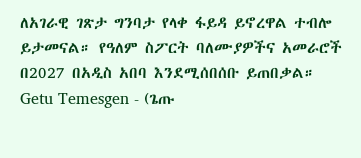ለአገራዊ ገጽታ ግንባታ የላቀ ፋይዳ ይኖረዋል ተብሎ ይታመናል። የዓለም ስፖርት ባለሙያዎችና አመራሮች በ2027 በአዲስ አበባ እንደሚሰበሰቡ ይጠበቃል።
Getu Temesgen - (ጌጡ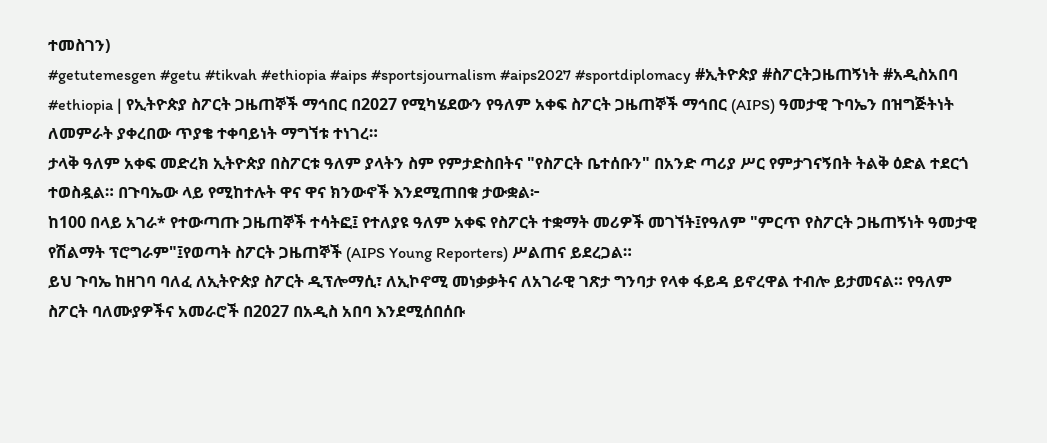ተመስገን)
#getutemesgen #getu #tikvah #ethiopia #aips #sportsjournalism #aips2027 #sportdiplomacy #ኢትዮጵያ #ስፖርትጋዜጠኝነት #አዲስአበባ
#ethiopia | የኢትዮጵያ ስፖርት ጋዜጠኞች ማኅበር በ2027 የሚካሄደውን የዓለም አቀፍ ስፖርት ጋዜጠኞች ማኅበር (AIPS) ዓመታዊ ጉባኤን በዝግጅትነት ለመምራት ያቀረበው ጥያቄ ተቀባይነት ማግኘቱ ተነገረ።
ታላቅ ዓለም አቀፍ መድረክ ኢትዮጵያ በስፖርቱ ዓለም ያላትን ስም የምታድስበትና "የስፖርት ቤተሰቡን" በአንድ ጣሪያ ሥር የምታገናኝበት ትልቅ ዕድል ተደርጎ ተወስዷል። በጉባኤው ላይ የሚከተሉት ዋና ዋና ክንውኖች እንደሚጠበቁ ታውቋል፦
ከ100 በላይ አገራ* የተውጣጡ ጋዜጠኞች ተሳትፎ፤ የተለያዩ ዓለም አቀፍ የስፖርት ተቋማት መሪዎች መገኘት፤የዓለም "ምርጥ የስፖርት ጋዜጠኝነት ዓመታዊ የሽልማት ፕሮግራም"፤የወጣት ስፖርት ጋዜጠኞች (AIPS Young Reporters) ሥልጠና ይደረጋል።
ይህ ጉባኤ ከዘገባ ባለፈ ለኢትዮጵያ ስፖርት ዲፕሎማሲ፣ ለኢኮኖሚ መነቃቃትና ለአገራዊ ገጽታ ግንባታ የላቀ ፋይዳ ይኖረዋል ተብሎ ይታመናል። የዓለም ስፖርት ባለሙያዎችና አመራሮች በ2027 በአዲስ አበባ እንደሚሰበሰቡ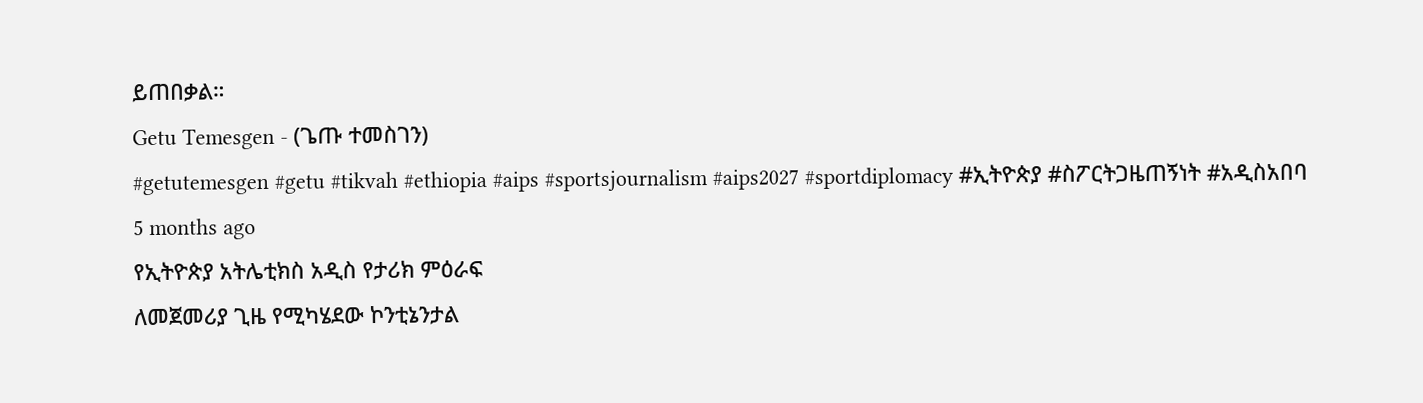ይጠበቃል።
Getu Temesgen - (ጌጡ ተመስገን)
#getutemesgen #getu #tikvah #ethiopia #aips #sportsjournalism #aips2027 #sportdiplomacy #ኢትዮጵያ #ስፖርትጋዜጠኝነት #አዲስአበባ
5 months ago
የኢትዮጵያ አትሌቲክስ አዲስ የታሪክ ምዕራፍ
ለመጀመሪያ ጊዜ የሚካሄደው ኮንቲኔንታል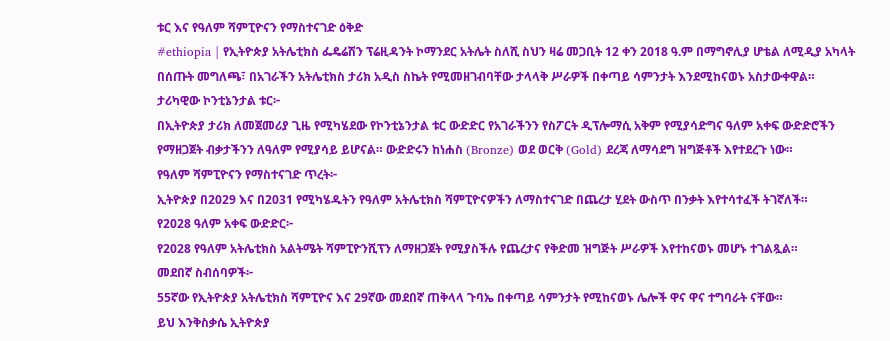ቱር እና የዓለም ሻምፒዮናን የማስተናገድ ዕቅድ
#ethiopia | የኢትዮጵያ አትሌቲክስ ፌዴሬሽን ፕሬዚዳንት ኮማንደር አትሌት ስለሺ ስህን ዛሬ መጋቢት 12 ቀን 2018 ዓ.ም በማግኖሊያ ሆቴል ለሚዲያ አካላት በሰጡት መግለጫ፣ በአገራችን አትሌቲክስ ታሪክ አዲስ ስኬት የሚመዘገብባቸው ታላላቅ ሥራዎች በቀጣይ ሳምንታት እንደሚከናወኑ አስታውቀዋል።
ታሪካዊው ኮንቲኔንታል ቱር፦
በኢትዮጵያ ታሪክ ለመጀመሪያ ጊዜ የሚካሄደው የኮንቲኔንታል ቱር ውድድር የአገራችንን የስፖርት ዲፕሎማሲ አቅም የሚያሳድግና ዓለም አቀፍ ውድድሮችን የማዘጋጀት ብቃታችንን ለዓለም የሚያሳይ ይሆናል። ውድድሩን ከነሐስ (Bronze) ወደ ወርቅ (Gold) ደረጃ ለማሳደግ ዝግጅቶች እየተደረጉ ነው።
የዓለም ሻምፒዮናን የማስተናገድ ጥረት፦
ኢትዮጵያ በ2029 እና በ2031 የሚካሄዱትን የዓለም አትሌቲክስ ሻምፒዮናዎችን ለማስተናገድ በጨረታ ሂደት ውስጥ በንቃት እየተሳተፈች ትገኛለች።
የ2028 ዓለም አቀፍ ውድድር፦
የ2028 የዓለም አትሌቲክስ አልትሜት ሻምፒዮንሺፕን ለማዘጋጀት የሚያስችሉ የጨረታና የቅድመ ዝግጅት ሥራዎች እየተከናወኑ መሆኑ ተገልጿል።
መደበኛ ስብሰባዎች፦
55ኛው የኢትዮጵያ አትሌቲክስ ሻምፒዮና እና 29ኛው መደበኛ ጠቅላላ ጉባኤ በቀጣይ ሳምንታት የሚከናወኑ ሌሎች ዋና ዋና ተግባራት ናቸው።
ይህ እንቅስቃሴ ኢትዮጵያ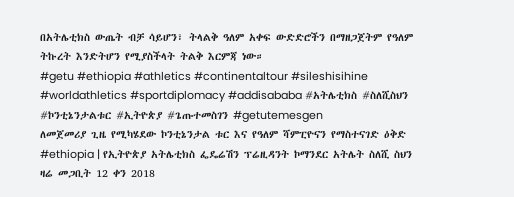በአትሌቲክስ ውጤት ብቻ ሳይሆን፣ ትላልቅ ዓለም አቀፍ ውድድሮችን በማዘጋጀትም የዓለም ትኩረት እንድትሆን የሚያስችላት ትልቅ እርምጃ ነው።
#getu #ethiopia #athletics #continentaltour #sileshisihine #worldathletics #sportdiplomacy #addisababa #አትሌቲክስ #ስለሺስህን #ኮንቲኔንታልቱር #ኢትዮጵያ #ጌጡተመስገን #getutemesgen
ለመጀመሪያ ጊዜ የሚካሄደው ኮንቲኔንታል ቱር እና የዓለም ሻምፒዮናን የማስተናገድ ዕቅድ
#ethiopia | የኢትዮጵያ አትሌቲክስ ፌዴሬሽን ፕሬዚዳንት ኮማንደር አትሌት ስለሺ ስህን ዛሬ መጋቢት 12 ቀን 2018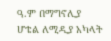ዓ.ም በማግኖሊያ ሆቴል ለሚዲያ አካላት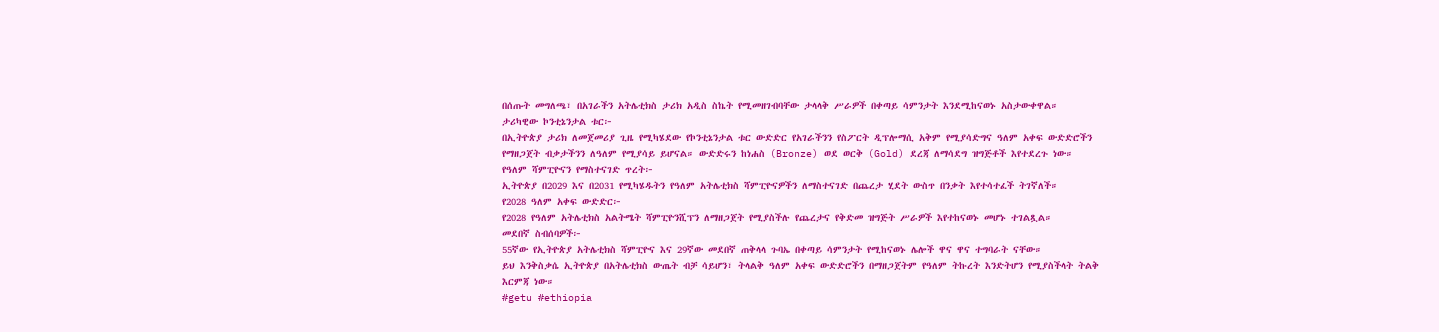በሰጡት መግለጫ፣ በአገራችን አትሌቲክስ ታሪክ አዲስ ስኬት የሚመዘገብባቸው ታላላቅ ሥራዎች በቀጣይ ሳምንታት እንደሚከናወኑ አስታውቀዋል።
ታሪካዊው ኮንቲኔንታል ቱር፦
በኢትዮጵያ ታሪክ ለመጀመሪያ ጊዜ የሚካሄደው የኮንቲኔንታል ቱር ውድድር የአገራችንን የስፖርት ዲፕሎማሲ አቅም የሚያሳድግና ዓለም አቀፍ ውድድሮችን የማዘጋጀት ብቃታችንን ለዓለም የሚያሳይ ይሆናል። ውድድሩን ከነሐስ (Bronze) ወደ ወርቅ (Gold) ደረጃ ለማሳደግ ዝግጅቶች እየተደረጉ ነው።
የዓለም ሻምፒዮናን የማስተናገድ ጥረት፦
ኢትዮጵያ በ2029 እና በ2031 የሚካሄዱትን የዓለም አትሌቲክስ ሻምፒዮናዎችን ለማስተናገድ በጨረታ ሂደት ውስጥ በንቃት እየተሳተፈች ትገኛለች።
የ2028 ዓለም አቀፍ ውድድር፦
የ2028 የዓለም አትሌቲክስ አልትሜት ሻምፒዮንሺፕን ለማዘጋጀት የሚያስችሉ የጨረታና የቅድመ ዝግጅት ሥራዎች እየተከናወኑ መሆኑ ተገልጿል።
መደበኛ ስብሰባዎች፦
55ኛው የኢትዮጵያ አትሌቲክስ ሻምፒዮና እና 29ኛው መደበኛ ጠቅላላ ጉባኤ በቀጣይ ሳምንታት የሚከናወኑ ሌሎች ዋና ዋና ተግባራት ናቸው።
ይህ እንቅስቃሴ ኢትዮጵያ በአትሌቲክስ ውጤት ብቻ ሳይሆን፣ ትላልቅ ዓለም አቀፍ ውድድሮችን በማዘጋጀትም የዓለም ትኩረት እንድትሆን የሚያስችላት ትልቅ እርምጃ ነው።
#getu #ethiopia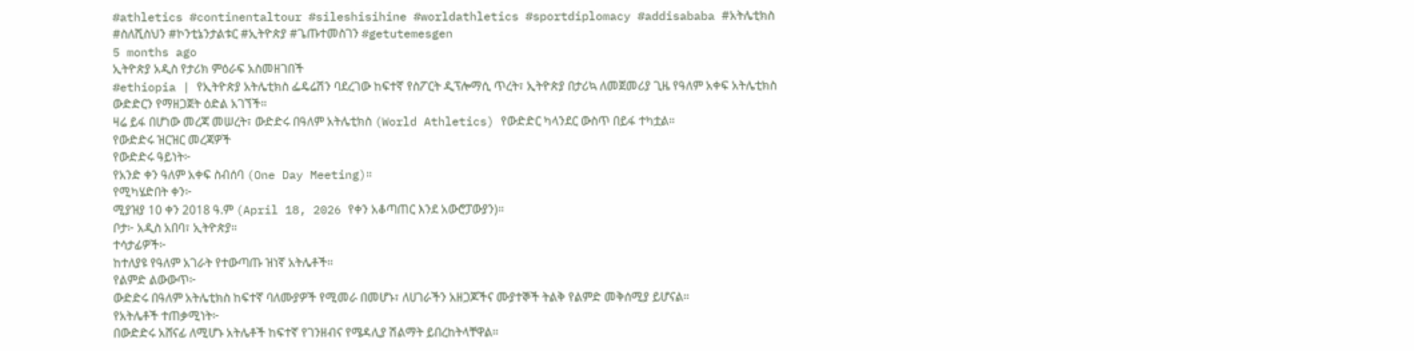#athletics #continentaltour #sileshisihine #worldathletics #sportdiplomacy #addisababa #አትሌቲክስ #ስለሺስህን #ኮንቲኔንታልቱር #ኢትዮጵያ #ጌጡተመስገን #getutemesgen
5 months ago
ኢትዮጵያ አዲስ የታሪክ ምዕራፍ አስመዘገበች
#ethiopia | የኢትዮጵያ አትሌቲክስ ፌዴሬሽን ባደረገው ከፍተኛ የስፖርት ዲፕሎማሲ ጥረት፣ ኢትዮጵያ በታሪኳ ለመጀመሪያ ጊዜ የዓለም አቀፍ አትሌቲክስ ውድድርን የማዘጋጀት ዕድል አገኘች።
ዛሬ ይፋ በሆነው መረጃ መሠረት፣ ውድድሩ በዓለም አትሌቲክስ (World Athletics) የውድድር ካላንደር ውስጥ በይፋ ተካቷል።
የውድድሩ ዝርዝር መረጃዎች
የውድድሩ ዓይነት፦
የአንድ ቀን ዓለም አቀፍ ስብሰባ (One Day Meeting)።
የሚካሄድበት ቀን፦
ሚያዝያ 10 ቀን 2018 ዓ.ም (April 18, 2026 የቀን አቆጣጠር እንደ አውሮፓውያን)።
ቦታ፦ አዲስ አበባ፣ ኢትዮጵያ።
ተሳታፊዎች፦
ከተለያዩ የዓለም አገራት የተውጣጡ ዝነኛ አትሌቶች።
የልምድ ልውውጥ፦
ውድድሩ በዓለም አትሌቲክስ ከፍተኛ ባለሙያዎች የሚመራ በመሆኑ፣ ለሀገራችን አዘጋጆችና ሙያተኞች ትልቅ የልምድ መቅሰሚያ ይሆናል።
የአትሌቶች ተጠቃሚነት፦
በውድድሩ አሸናፊ ለሚሆኑ አትሌቶች ከፍተኛ የገንዘብና የሜዳሊያ ሽልማት ይበረከትላቸዋል።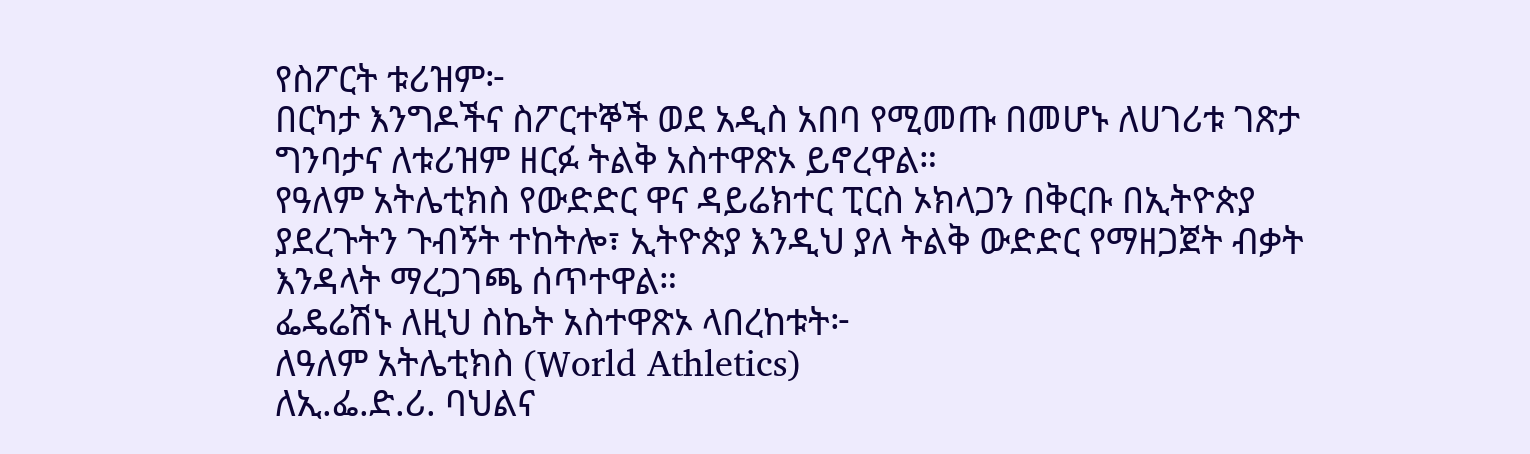የስፖርት ቱሪዝም፦
በርካታ እንግዶችና ስፖርተኞች ወደ አዲስ አበባ የሚመጡ በመሆኑ ለሀገሪቱ ገጽታ ግንባታና ለቱሪዝም ዘርፉ ትልቅ አስተዋጽኦ ይኖረዋል።
የዓለም አትሌቲክስ የውድድር ዋና ዳይሬክተር ፒርስ ኦክላጋን በቅርቡ በኢትዮጵያ ያደረጉትን ጉብኝት ተከትሎ፣ ኢትዮጵያ እንዲህ ያለ ትልቅ ውድድር የማዘጋጀት ብቃት እንዳላት ማረጋገጫ ሰጥተዋል።
ፌዴሬሽኑ ለዚህ ስኬት አስተዋጽኦ ላበረከቱት፦
ለዓለም አትሌቲክስ (World Athletics)
ለኢ.ፌ.ድ.ሪ. ባህልና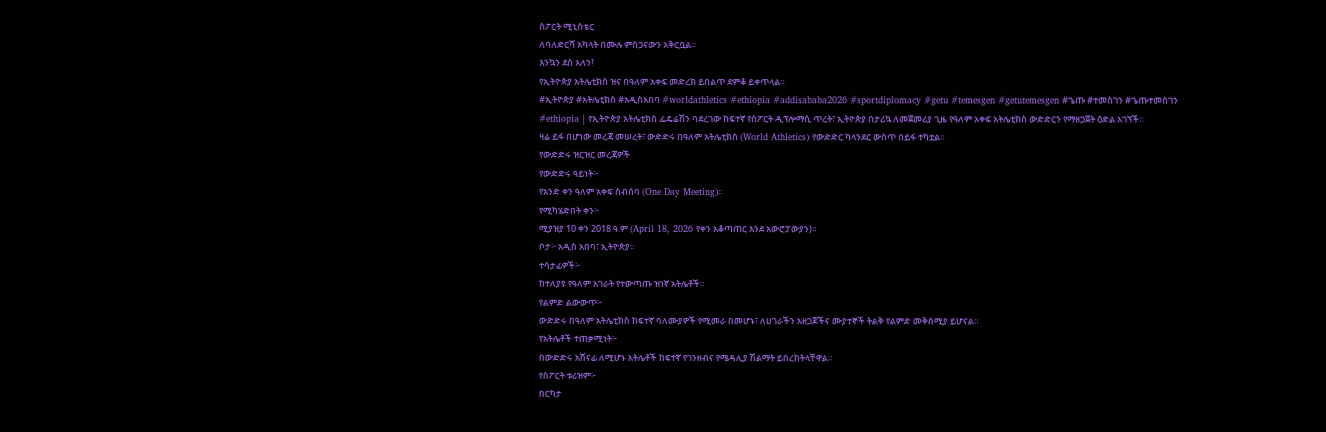ስፖርት ሚኒስቴር
ለባለድርሻ አካላት በሙሉ ምስጋናውን አቅርቧል።
እንኳን ደስ አለን!
የኢትዮጵያ አትሌቲክስ ዝና በዓለም አቀፍ መድረክ ይበልጥ ደምቆ ይቀጥላል።
#ኢትዮጵያ #አትሌቲክስ #አዲስአበባ #worldathletics #ethiopia #addisababa2026 #sportdiplomacy #getu #temesgen #getutemesgen #ጌጡ #ተመስገን #ጌጡተመስገን
#ethiopia | የኢትዮጵያ አትሌቲክስ ፌዴሬሽን ባደረገው ከፍተኛ የስፖርት ዲፕሎማሲ ጥረት፣ ኢትዮጵያ በታሪኳ ለመጀመሪያ ጊዜ የዓለም አቀፍ አትሌቲክስ ውድድርን የማዘጋጀት ዕድል አገኘች።
ዛሬ ይፋ በሆነው መረጃ መሠረት፣ ውድድሩ በዓለም አትሌቲክስ (World Athletics) የውድድር ካላንደር ውስጥ በይፋ ተካቷል።
የውድድሩ ዝርዝር መረጃዎች
የውድድሩ ዓይነት፦
የአንድ ቀን ዓለም አቀፍ ስብሰባ (One Day Meeting)።
የሚካሄድበት ቀን፦
ሚያዝያ 10 ቀን 2018 ዓ.ም (April 18, 2026 የቀን አቆጣጠር እንደ አውሮፓውያን)።
ቦታ፦ አዲስ አበባ፣ ኢትዮጵያ።
ተሳታፊዎች፦
ከተለያዩ የዓለም አገራት የተውጣጡ ዝነኛ አትሌቶች።
የልምድ ልውውጥ፦
ውድድሩ በዓለም አትሌቲክስ ከፍተኛ ባለሙያዎች የሚመራ በመሆኑ፣ ለሀገራችን አዘጋጆችና ሙያተኞች ትልቅ የልምድ መቅሰሚያ ይሆናል።
የአትሌቶች ተጠቃሚነት፦
በውድድሩ አሸናፊ ለሚሆኑ አትሌቶች ከፍተኛ የገንዘብና የሜዳሊያ ሽልማት ይበረከትላቸዋል።
የስፖርት ቱሪዝም፦
በርካታ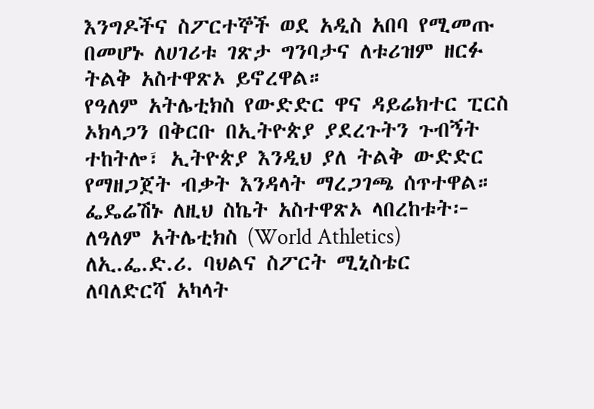እንግዶችና ስፖርተኞች ወደ አዲስ አበባ የሚመጡ በመሆኑ ለሀገሪቱ ገጽታ ግንባታና ለቱሪዝም ዘርፉ ትልቅ አስተዋጽኦ ይኖረዋል።
የዓለም አትሌቲክስ የውድድር ዋና ዳይሬክተር ፒርስ ኦክላጋን በቅርቡ በኢትዮጵያ ያደረጉትን ጉብኝት ተከትሎ፣ ኢትዮጵያ እንዲህ ያለ ትልቅ ውድድር የማዘጋጀት ብቃት እንዳላት ማረጋገጫ ሰጥተዋል።
ፌዴሬሽኑ ለዚህ ስኬት አስተዋጽኦ ላበረከቱት፦
ለዓለም አትሌቲክስ (World Athletics)
ለኢ.ፌ.ድ.ሪ. ባህልና ስፖርት ሚኒስቴር
ለባለድርሻ አካላት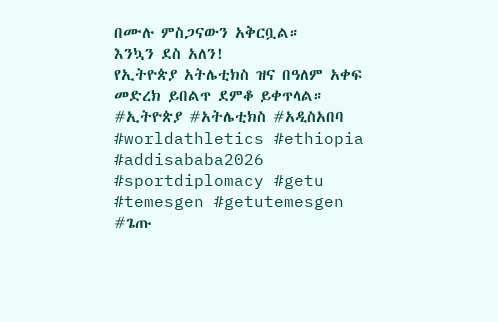በሙሉ ምስጋናውን አቅርቧል።
እንኳን ደስ አለን!
የኢትዮጵያ አትሌቲክስ ዝና በዓለም አቀፍ መድረክ ይበልጥ ደምቆ ይቀጥላል።
#ኢትዮጵያ #አትሌቲክስ #አዲስአበባ #worldathletics #ethiopia #addisababa2026 #sportdiplomacy #getu #temesgen #getutemesgen #ጌጡ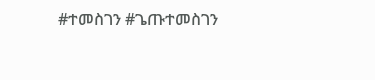#ተመስገን #ጌጡተመስገን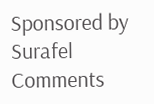Sponsored by
Surafel
Comments